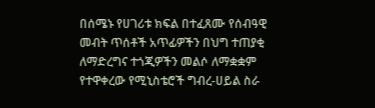በሰሜኑ የሀገሪቱ ክፍል በተፈጸሙ የሰብዓዊ መብት ጥሰቶች አጥፊዎችን በህግ ተጠያቂ ለማድረግና ተጎጂዎችን መልሶ ለማቋቋም የተዋቀረው የሚኒስቴሮች ግብረ-ሀይል ስራ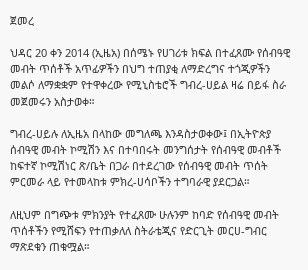ጀመረ

ህዳር 20 ቀን 2014 (ኢዜአ) በሰሜኑ የሀገሪቱ ክፍል በተፈጸሙ የሰብዓዊ መብት ጥሰቶች አጥፊዎችን በህግ ተጠያቂ ለማድረግና ተጎጂዎችን መልሶ ለማቋቋም የተዋቀረው የሚኒስቴሮች ግብረ-ሀይል ዛሬ በይፋ ስራ መጀመሩን አስታወቀ።

ግብረ-ሀይሉ ለኢዜአ በላከው መግለጫ እንዳስታወቀው፤ በኢትዮጵያ ሰብዓዊ መብት ኮሚሽን እና በተባበሩት መንግሰታት የሰብዓዊ መብቶች ከፍተኛ ኮሚሽነር ጽ/ቤት በጋራ በተደረገው የሰብዓዊ መብት ጥሰት ምርመራ ላይ የተመላከቱ ምክረ-ሀሳቦችን ተግባራዊ ያደርጋል።

ለዚህም በግጭቱ ምክንያት የተፈጸሙ ሁሉንም ከባድ የሰብዓዊ መብት ጥሰቶችን የሚሸፍን የተጠቃለለ ስትራቴጂና የድርጊት መርሀ-ግብር ማጽደቁን ጠቁሟል።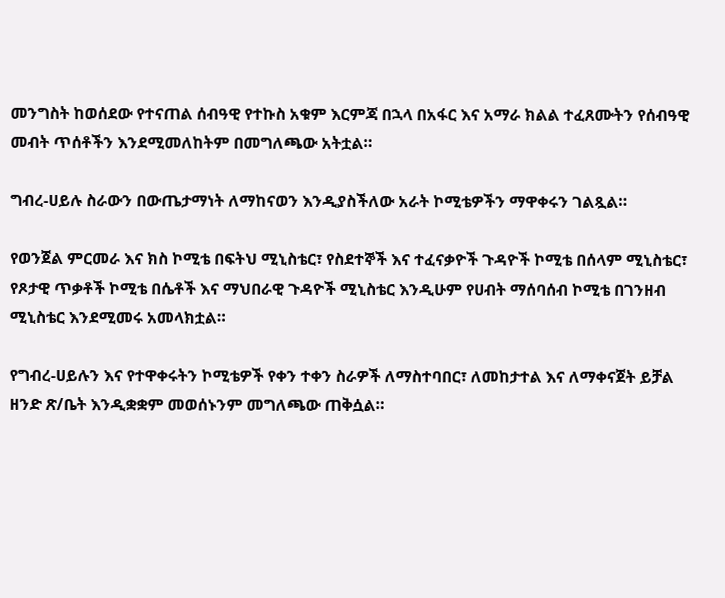መንግስት ከወሰደው የተናጠል ሰብዓዊ የተኩስ አቁም እርምጃ በኋላ በአፋር እና አማራ ክልል ተፈጸሙትን የሰብዓዊ መብት ጥሰቶችን እንደሚመለከትም በመግለጫው አትቷል።

ግብረ-ሀይሉ ስራውን በውጤታማነት ለማከናወን እንዲያስችለው አራት ኮሚቴዎችን ማዋቀሩን ገልጿል።

የወንጀል ምርመራ እና ክስ ኮሚቴ በፍትህ ሚኒስቴር፣ የስደተኞች እና ተፈናቃዮች ጉዳዮች ኮሚቴ በሰላም ሚኒስቴር፣ የጾታዊ ጥቃቶች ኮሚቴ በሴቶች እና ማህበራዊ ጉዳዮች ሚኒስቴር እንዲሁም የሀብት ማሰባሰብ ኮሚቴ በገንዘብ ሚኒስቴር እንደሚመሩ አመላክቷል።

የግብረ-ሀይሉን እና የተዋቀሩትን ኮሚቴዎች የቀን ተቀን ስራዎች ለማስተባበር፣ ለመከታተል እና ለማቀናጀት ይቻል ዘንድ ጽ/ቤት እንዲቋቋም መወሰኑንም መግለጫው ጠቅሷል።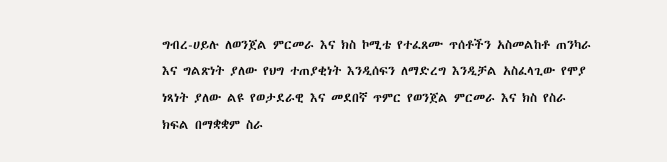ግብረ-ሀይሉ ለወንጀል ምርመራ እና ክስ ኮሚቴ የተፈጸሙ ጥሰቶችን አስመልከቶ ጠንካራ እና ግልጽነት ያለው የህግ ተጠያቂነት እንዲሰፍን ለማድረግ እንዲቻል አስፈላጊው የሞያ ነጻነት ያለው ልዩ የወታደራዊ እና መደበኛ ጥምር የወንጀል ምርመራ እና ክስ የስራ ክፍል በማቋቋም ስራ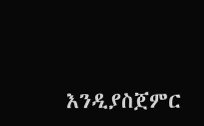እንዲያስጀምር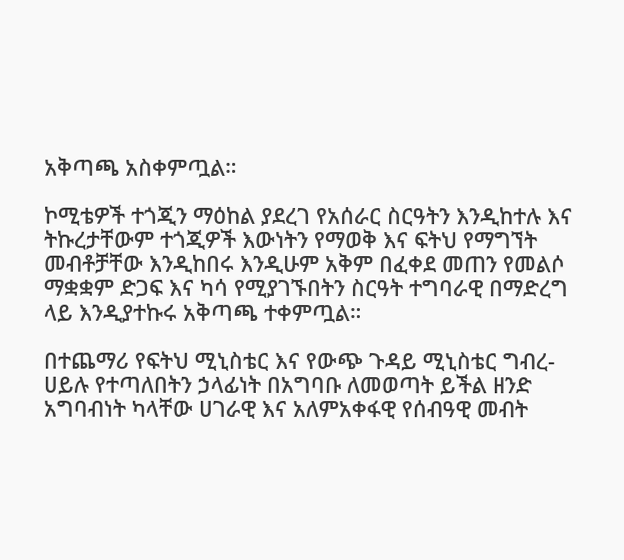አቅጣጫ አስቀምጧል።

ኮሚቴዎች ተጎጂን ማዕከል ያደረገ የአሰራር ስርዓትን እንዲከተሉ እና ትኩረታቸውም ተጎጂዎች እውነትን የማወቅ እና ፍትህ የማግኘት መብቶቻቸው እንዲከበሩ እንዲሁም አቅም በፈቀደ መጠን የመልሶ ማቋቋም ድጋፍ እና ካሳ የሚያገኙበትን ስርዓት ተግባራዊ በማድረግ ላይ እንዲያተኩሩ አቅጣጫ ተቀምጧል።

በተጨማሪ የፍትህ ሚኒስቴር እና የውጭ ጉዳይ ሚኒስቴር ግብረ-ሀይሉ የተጣለበትን ኃላፊነት በአግባቡ ለመወጣት ይችል ዘንድ አግባብነት ካላቸው ሀገራዊ እና አለምአቀፋዊ የሰብዓዊ መብት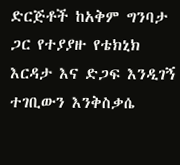ድርጅቶች ከአቅም ግንባታ ጋር የተያያዙ የቴክኒክ እርዳታ እና ድጋፍ እንዲገኝ ተገቢውን እንቅስቃሴ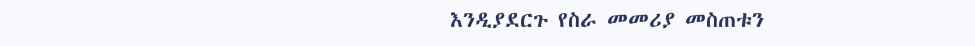እንዲያደርጉ የስራ መመሪያ መስጠቱን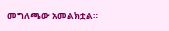መግለጫው አመልክቷል።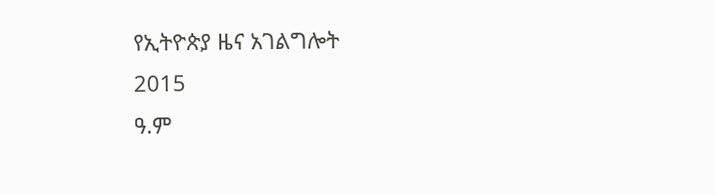የኢትዮጵያ ዜና አገልግሎት
2015
ዓ.ም